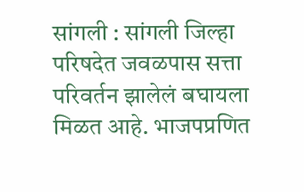सांगली : सांगली जिल्हा परिषदेत जवळपास सत्ता परिवर्तन झालेलं बघायला मिळत आहे. भाजपप्रणित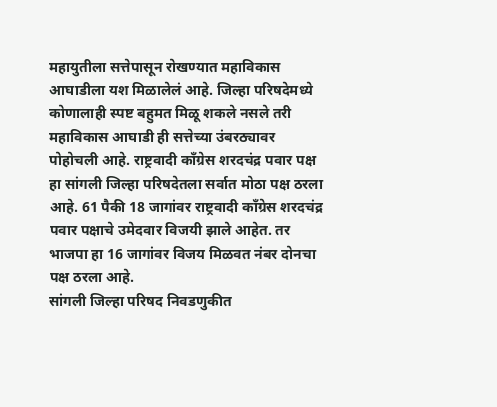महायुतीला सत्तेपासून रोखण्यात महाविकास आघाडीला यश मिळालेलं आहे. जिल्हा परिषदेमध्ये कोणालाही स्पष्ट बहुमत मिळू शकले नसले तरी महाविकास आघाडी ही सत्तेच्या उंबरठ्यावर पोहोचली आहे. राष्ट्रवादी काँग्रेस शरदचंद्र पवार पक्ष हा सांगली जिल्हा परिषदेतला सर्वात मोठा पक्ष ठरला आहे. 61 पैकी 18 जागांवर राष्ट्रवादी काँग्रेस शरदचंद्र पवार पक्षाचे उमेदवार विजयी झाले आहेत. तर भाजपा हा 16 जागांवर विजय मिळवत नंबर दोनचा पक्ष ठरला आहे.
सांगली जिल्हा परिषद निवडणुकीत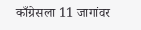काँग्रेसला 11 जागांवर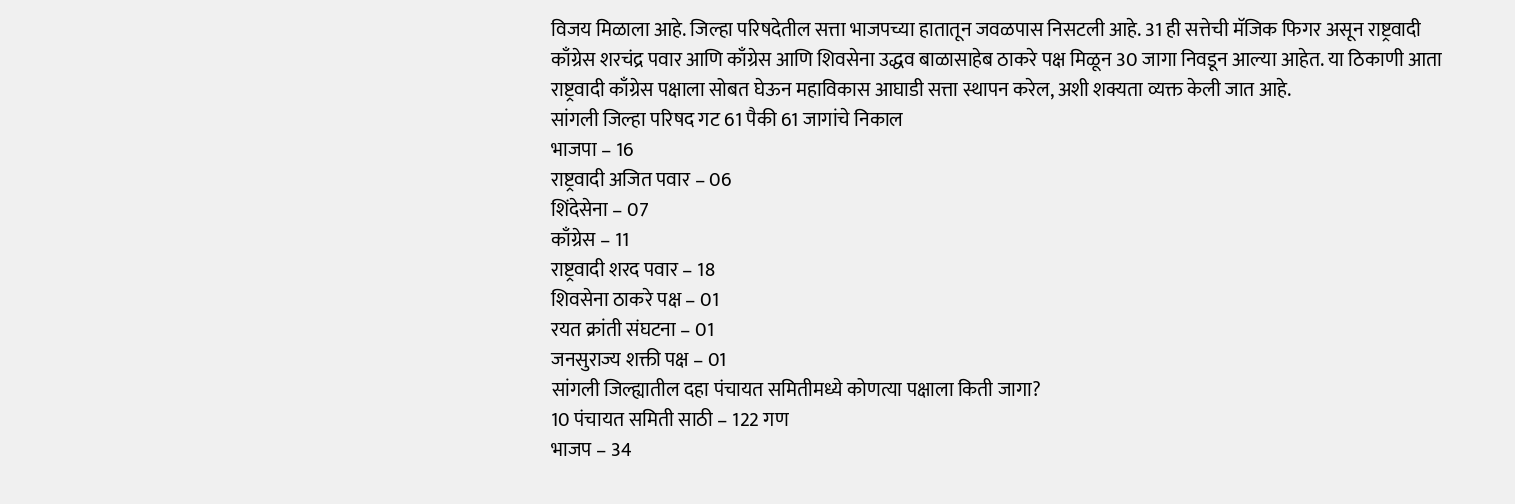विजय मिळाला आहे. जिल्हा परिषदेतील सत्ता भाजपच्या हातातून जवळपास निसटली आहे. 31 ही सत्तेची मॅजिक फिगर असून राष्ट्रवादी काँग्रेस शरचंद्र पवार आणि काँग्रेस आणि शिवसेना उद्धव बाळासाहेब ठाकरे पक्ष मिळून 30 जागा निवडून आल्या आहेत. या ठिकाणी आता राष्ट्रवादी काँग्रेस पक्षाला सोबत घेऊन महाविकास आघाडी सत्ता स्थापन करेल, अशी शक्यता व्यक्त केली जात आहे.
सांगली जिल्हा परिषद गट 61 पैकी 61 जागांचे निकाल
भाजपा – 16
राष्ट्रवादी अजित पवार – 06
शिंदेसेना – 07
काँग्रेस – 11
राष्ट्रवादी शरद पवार – 18
शिवसेना ठाकरे पक्ष – 01
रयत क्रांती संघटना – 01
जनसुराज्य शक्ती पक्ष – 01
सांगली जिल्ह्यातील दहा पंचायत समितीमध्ये कोणत्या पक्षाला किती जागा?
10 पंचायत समिती साठी – 122 गण
भाजप – 34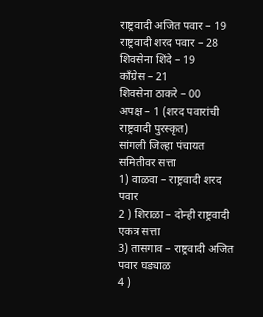राष्ट्रवादी अजित पवार – 19
राष्ट्रवादी शरद पवार – 28
शिवसेना शिंदे – 19
काँग्रेस – 21
शिवसेना ठाकरे – 00
अपक्ष – 1 (शरद पवारांची राष्ट्रवादी पुरस्कृत)
सांगली जिल्हा पंचायत समितीवर सत्ता
1) वाळवा – राष्ट्रवादी शरद पवार
2 ) शिराळा – दोन्ही राष्ट्रवादी एकत्र सत्ता
3) तासगाव – राष्ट्रवादी अजित पवार घड्याळ
4 )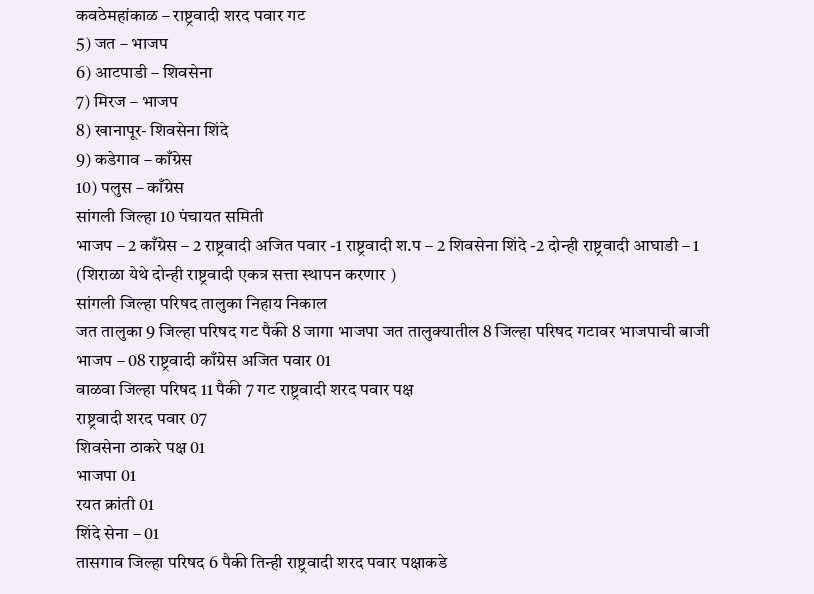कवठेमहांकाळ – राष्ट्रवादी शरद पवार गट
5) जत – भाजप
6) आटपाडी – शिवसेना
7) मिरज – भाजप
8) खानापूर- शिवसेना शिंदे
9) कडेगाव – काँग्रेस
10) पलुस – काँग्रेस
सांगली जिल्हा 10 पंचायत समिती
भाजप – 2 काँग्रेस – 2 राष्ट्रवादी अजित पवार -1 राष्ट्रवादी श.प – 2 शिवसेना शिंदे -2 दोन्ही राष्ट्रवादी आघाडी – 1 (शिराळा येथे दोन्ही राष्ट्रवादी एकत्र सत्ता स्थापन करणार )
सांगली जिल्हा परिषद तालुका निहाय निकाल
जत तालुका 9 जिल्हा परिषद गट पैकी 8 जागा भाजपा जत तालुक्यातील 8 जिल्हा परिषद गटावर भाजपाची बाजी भाजप – 08 राष्ट्रवादी काँग्रेस अजित पवार 01
वाळवा जिल्हा परिषद 11 पैकी 7 गट राष्ट्रवादी शरद पवार पक्ष
राष्ट्रवादी शरद पवार 07
शिवसेना ठाकरे पक्ष 01
भाजपा 01
रयत क्रांती 01
शिंदे सेना – 01
तासगाव जिल्हा परिषद 6 पैकी तिन्ही राष्ट्रवादी शरद पवार पक्षाकडे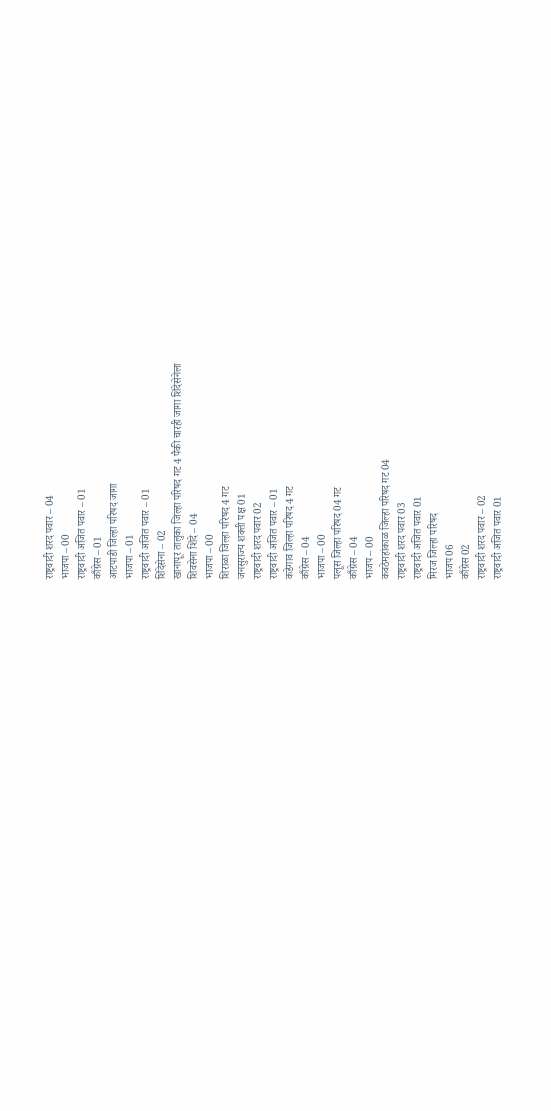राष्ट्रवादी शरद पवार – 04
भाजपा – 00
राष्ट्रवादी अजित पवार – 01
काँग्रेस – 01
आटपाडी जिल्हा परिषद जागा
भाजपा – 01
राष्ट्रवादी अजित पवार – 01
शिंदेसेना – 02
खानापूर तालुका जिल्हा परिषद गट 4 पैकी चारही जागा शिंदेसेनेला
शिवसेना शिंदे – 04
भाजपा – 00
शिराळा जिल्हा परिषद 4 गट
जनसुराज्य शक्ती पक्ष 01
राष्ट्रवादी शरद पवार 02
राष्ट्रवादी अजित पवार – 01
कडेगाव जिल्हा परिषद 4 गट
काँग्रेस – 04
भाजपा – 00
पलूस जिल्हा परिषद 04 गट
काँग्रेस – 04
भाजप – 00
कवठेमहांकाळ जिल्हा परिषद गट 04
राष्ट्रवादी शरद पवार 03
राष्ट्रवादी अजित पवार 01
मिरज जिल्हा परिषद
भाजप 06
काँग्रेस 02
राष्ट्रवादी शरद पवार – 02
राष्ट्रवादी अजित पवार 01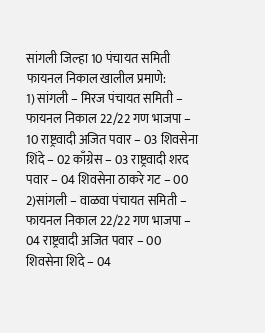सांगली जिल्हा 10 पंचायत समिती फायनल निकाल खालील प्रमाणे:
1) सांगली – मिरज पंचायत समिती – फायनल निकाल 22/22 गण भाजपा – 10 राष्ट्रवादी अजित पवार – 03 शिवसेना शिंदे – 02 काँग्रेस – 03 राष्ट्रवादी शरद पवार – 04 शिवसेना ठाकरे गट – 00
2)सांगली – वाळवा पंचायत समिती – फायनल निकाल 22/22 गण भाजपा – 04 राष्ट्रवादी अजित पवार – 00 शिवसेना शिंदे – 04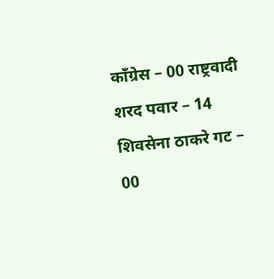काँग्रेस – 00 राष्ट्रवादी शरद पवार – 14 शिवसेना ठाकरे गट – 00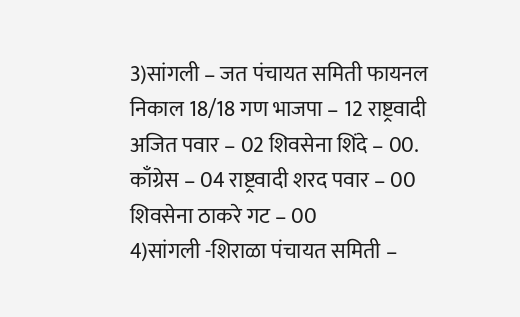3)सांगली – जत पंचायत समिती फायनल निकाल 18/18 गण भाजपा – 12 राष्ट्रवादी अजित पवार – 02 शिवसेना शिंदे – 00. काँग्रेस – 04 राष्ट्रवादी शरद पवार – 00 शिवसेना ठाकरे गट – 00
4)सांगली -शिराळा पंचायत समिती –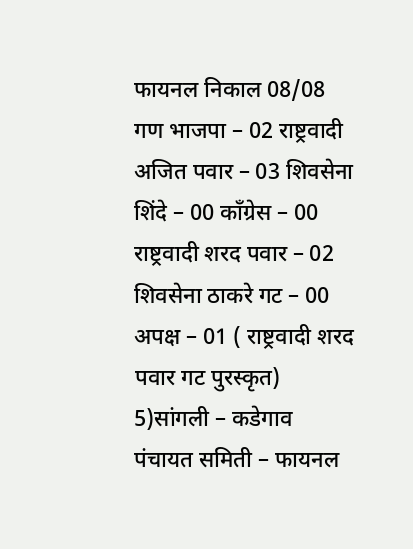फायनल निकाल 08/08 गण भाजपा – 02 राष्ट्रवादी अजित पवार – 03 शिवसेना शिंदे – 00 काँग्रेस – 00 राष्ट्रवादी शरद पवार – 02 शिवसेना ठाकरे गट – 00 अपक्ष – 01 ( राष्ट्रवादी शरद पवार गट पुरस्कृत)
5)सांगली – कडेगाव पंचायत समिती – फायनल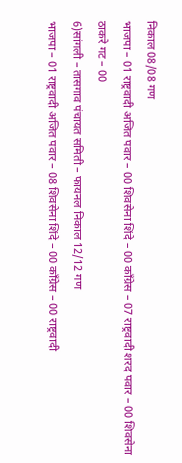निकाल 08/08 गण
भाजपा – 01 राष्ट्रवादी अजित पवार – 00 शिवसेना शिंदे – 00 काँग्रेस – 07 राष्ट्रवादी शरद पवार – 00 शिवसेना ठाकरे गट – 00
6)सांगली – तासगाव पंचायत समिती – फायनल निकाल 12/12 गण
भाजपा – 01 राष्ट्रवादी अजित पवार – 08 शिवसेना शिंदे – 00 काँग्रेस – 00 राष्ट्रवादी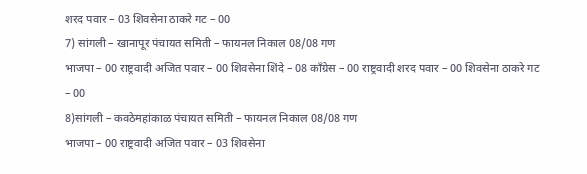शरद पवार – 03 शिवसेना ठाकरे गट – 00
7) सांगली – खानापूर पंचायत समिती – फायनल निकाल 08/08 गण
भाजपा – 00 राष्ट्रवादी अजित पवार – 00 शिवसेना शिंदे – 08 काँग्रेस – 00 राष्ट्रवादी शरद पवार – 00 शिवसेना ठाकरे गट – 00
8)सांगली – कवठेमहांकाळ पंचायत समिती – फायनल निकाल 08/08 गण
भाजपा – 00 राष्ट्रवादी अजित पवार – 03 शिवसेना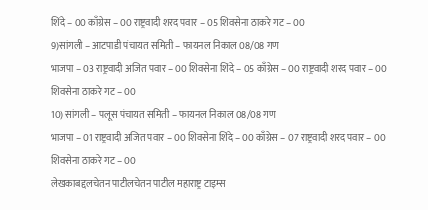शिंदे – 00 काँग्रेस – 00 राष्ट्रवादी शरद पवार – 05 शिवसेना ठाकरे गट – 00
9)सांगली – आटपाडी पंचायत समिती – फायनल निकाल 08/08 गण
भाजपा – 03 राष्ट्रवादी अजित पवार – 00 शिवसेना शिंदे – 05 काँग्रेस – 00 राष्ट्रवादी शरद पवार – 00 शिवसेना ठाकरे गट – 00
10) सांगली – पलूस पंचायत समिती – फायनल निकाल 08/08 गण
भाजपा – 01 राष्ट्रवादी अजित पवार – 00 शिवसेना शिंदे – 00 काँग्रेस – 07 राष्ट्रवादी शरद पवार – 00 शिवसेना ठाकरे गट – 00
लेखकाबद्दलचेतन पाटीलचेतन पाटील महाराष्ट्र टाइम्स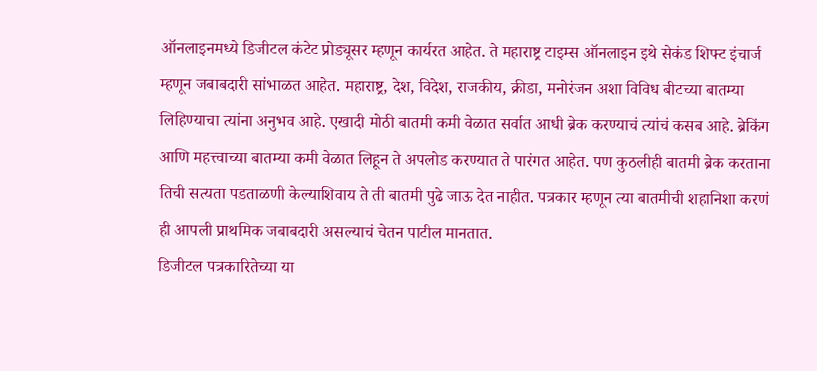ऑनलाइनमध्ये डिजीटल कंटेट प्रोड्यूसर म्हणून कार्यरत आहेत. ते महाराष्ट्र टाइम्स ऑनलाइन इथे सेकंड शिफ्ट इंचार्ज म्हणून जबाबदारी सांभाळत आहेत. महाराष्ट्र, देश, विदेश, राजकीय, क्रीडा, मनोरंजन अशा विविध बीटच्या बातम्या लिहिण्याचा त्यांना अनुभव आहे. एखादी मोठी बातमी कमी वेळात सर्वात आधी ब्रेक करण्याचं त्यांचं कसब आहे. ब्रेकिंग आणि महत्त्वाच्या बातम्या कमी वेळात लिहून ते अपलोड करण्यात ते पारंगत आहेत. पण कुठलीही बातमी ब्रेक करताना तिची सत्यता पडताळणी केल्याशिवाय ते ती बातमी पुढे जाऊ देत नाहीत. पत्रकार म्हणून त्या बातमीची शहानिशा करणं ही आपली प्राथमिक जबाबदारी असल्याचं चेतन पाटील मानतात.
डिजीटल पत्रकारितेच्या या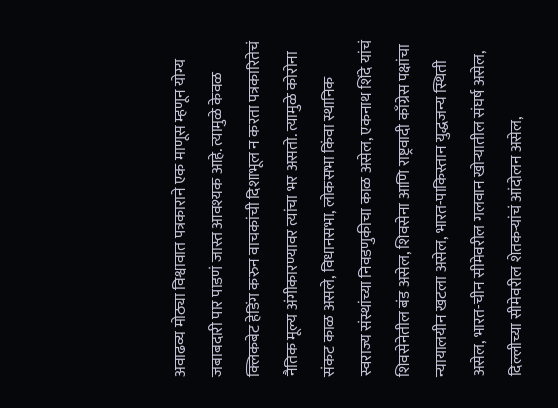अवाढव्य मोठ्या विश्वावात पत्रकाराने एक माणूस म्हणून योग्य जबाबदारी पार पाडणं जास्त आवश्यक आहे. त्यामुळे केवळ क्लिकबेट हेडिंग करुन वाचकांची दिशाभूल न करता पत्रकारितेचं नैतिक मूल्य अंगीकारण्यावर त्यांचा भर असतो. त्यामुळे कोरोना संकट काळ असले, विधानसभा, लोकसभा किंवा स्थानिक स्वराज्य संस्थांच्या निवडणुकीचा काळ असेल, एकनाथ शिंदे यांचं शिवसेनेतील बंड असेल, शिवसेना आणि राष्ट्रवादी काँग्रेस पक्षांचा न्यायालयीन खटला असेल, भारत-पाकिस्तान युद्धजन्य स्थिती असेल, भारत-चीन सीमेवरील गलवान खोऱ्यातील संघर्ष असेल, दिल्लीच्या सीमेवरील शेतकऱ्यांचं आंदोलन असेल,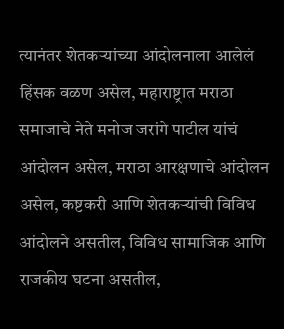त्यानंतर शेतकऱ्यांच्या आंदोलनाला आलेलं हिंसक वळण असेल, महाराष्ट्रात मराठा समाजाचे नेते मनोज जरांगे पाटील यांचं आंदोलन असेल, मराठा आरक्षणाचे आंदोलन असेल, कष्टकरी आणि शेतकऱ्यांची विविध आंदोलने असतील, विविध सामाजिक आणि राजकीय घटना असतील,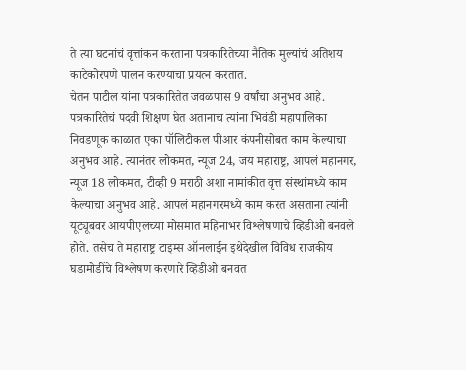ते त्या घटनांचं वृत्तांकन करताना पत्रकारितेच्या नैतिक मुल्यांचं अतिशय काटेकोरपणे पालन करण्याचा प्रयत्न करतात.
चेतन पाटील यांना पत्रकारितेत जवळपास 9 वर्षांचा अनुभव आहे. पत्रकारितेचं पदवी शिक्षण घेत अतानाच त्यांना भिवंडी महापालिका निवडणूक काळात एका पॉलिटीकल पीआर कंपनीसोबत काम केल्याचा अनुभव आहे. त्यानंतर लोकमत, न्यूज 24, जय महाराष्ट्र, आपलं महानगर, न्यूज 18 लोकमत, टीव्ही 9 मराठी अशा नामांकीत वृत्त संस्थांमध्ये काम केल्याचा अनुभव आहे. आपलं महानगरमध्ये काम करत असताना त्यांनी यूट्यूबवर आयपीएलच्या मोसमात महिनाभर विश्लेषणाचे व्हिडीओ बनवले होते. तसेच ते महाराष्ट्र टाइम्स ऑनलाईन इथेदेखील विविध राजकीय घडामोडींचे विश्लेषण करणारे व्हिडीओ बनवत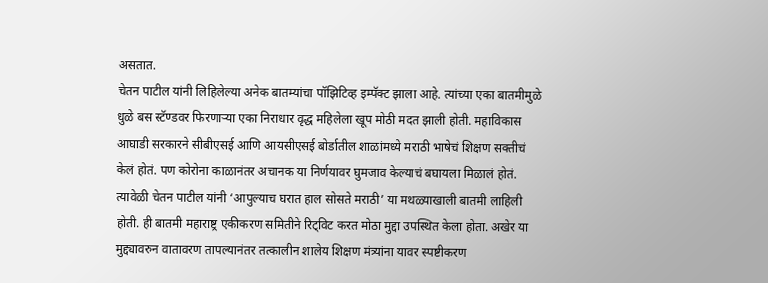असतात.
चेतन पाटील यांनी लिहिलेल्या अनेक बातम्यांचा पॉझिटिव्ह इम्पॅक्ट झाला आहे. त्यांच्या एका बातमीमुळे धुळे बस स्टॅण्डवर फिरणाऱ्या एका निराधार वृद्ध महिलेला खूप मोठी मदत झाली होती. महाविकास आघाडी सरकारने सीबीएसई आणि आयसीएसई बोर्डातील शाळांमध्ये मराठी भाषेचं शिक्षण सक्तीचं केलं होतं. पण कोरोना काळानंतर अचानक या निर्णयावर घुमजाव केल्याचं बघायला मिळालं होतं. त्यावेळी चेतन पाटील यांनी ‘आपुल्याच घरात हाल सोसते मराठी’ या मथळ्याखाली बातमी लाहिली होती. ही बातमी महाराष्ट्र एकीकरण समितीने रिट्विट करत मोठा मुद्दा उपस्थित केला होता. अखेर या मुद्द्यावरुन वातावरण तापल्यानंतर तत्कालीन शालेय शिक्षण मंत्र्यांना यावर स्पष्टीकरण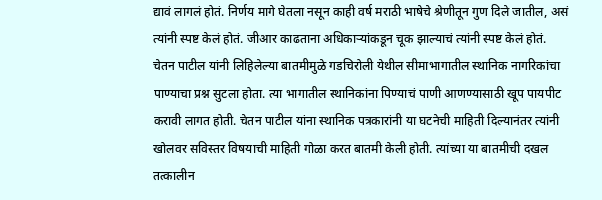द्यावं लागलं होतं. निर्णय मागे घेतला नसून काही वर्ष मराठी भाषेचे श्रेणीतून गुण दिले जातील, असं त्यांनी स्पष्ट केलं होतं. जीआर काढताना अधिकाऱ्यांकडून चूक झाल्याचं त्यांनी स्पष्ट केलं होतं.
चेतन पाटील यांनी लिहिलेल्या बातमीमुळे गडचिरोली येथील सीमाभागातील स्थानिक नागरिकांचा पाण्याचा प्रश्न सुटला होता. त्या भागातील स्थानिकांना पिण्याचं पाणी आणण्यासाठी खूप पायपीट करावी लागत होती. चेतन पाटील यांना स्थानिक पत्रकारांनी या घटनेची माहिती दिल्यानंतर त्यांनी खोलवर सविस्तर विषयाची माहिती गोळा करत बातमी केली होती. त्यांच्या या बातमीची दखल तत्कालीन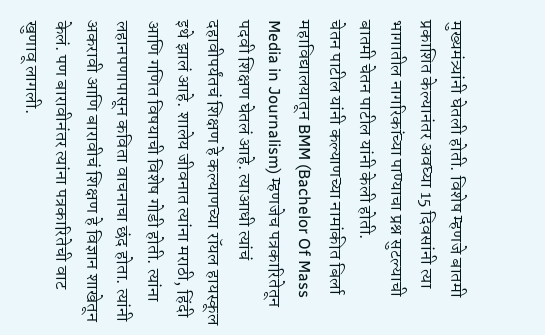मुख्यमंत्र्यांनी घेतली होती. विशेष म्हणजे बातमी प्रकाशित केल्यानंतर अवघ्या 15 दिवसांनी त्या भागातील नागरिकांच्या पाण्याचा प्रश्न सुटल्याची बातमी चेतन पाटील यांनी केली होती.
चेतन पाटील यांनी कल्याणच्या नामांकीत बिर्ला महाविद्यालयातून BMM (Bachelor Of Mass Media in Journalism) म्हणजेच पत्रकारितेतून पदवी शिक्षण घेतलं आहे. त्याआधी त्यांचं दहावीपर्यंतचं शिक्षण हे कल्याणच्या रॉयल हायस्कूल इथे झालं आहे. शालेय जीवनात त्यांना मराठी, हिंदी आणि गणित विषयाची विशेष गोडी होती. त्यांना लहानपणापासून कविता वाचनाचा छंद होता. त्यांनी अकरावी आणि बारावीचं शिक्षण हे विज्ञान शाखेतून केलं. पण बारावीनंतर त्यांना पत्रकारितेची वाट खुणावू लागली.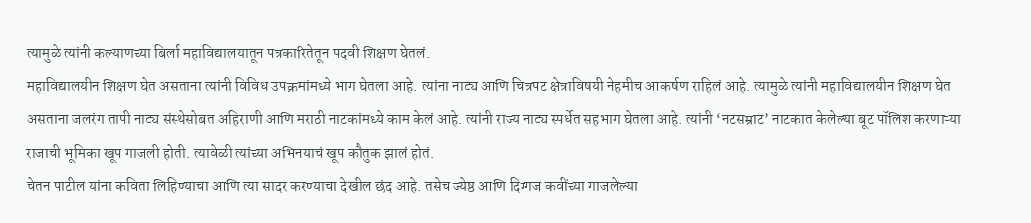त्यामुळे त्यांनी कल्याणच्या बिर्ला महाविद्यालयातून पत्रकारितेतून पदवी शिक्षण घेतलं.
महाविद्यालयीन शिक्षण घेत असताना त्यांनी विविध उपक्रमांमध्ये भाग घेतला आहे. त्यांना नाट्य आणि चित्रपट क्षेत्राविषयी नेहमीच आकर्षण राहिलं आहे. त्यामुळे त्यांनी महाविद्यालयीन शिक्षण घेत असताना जलरंग तापी नाट्य संस्थेसोबत अहिराणी आणि मराठी नाटकांमध्ये काम केलं आहे. त्यांनी राज्य नाट्य स्पर्धेत सहभाग घेतला आहे. त्यांनी ‘नटसम्राट’ नाटकात केलेल्या बूट पॉलिश करणाऱ्या राजाची भूमिका खूप गाजली होती. त्यावेळी त्यांच्या अभिनयाचं खूप कौतुक झालं होतं.
चेतन पाटील यांना कविता लिहिण्याचा आणि त्या सादर करण्याचा देखील छंद आहे. तसेच ज्येष्ठ आणि दिग्गज कवींच्या गाजलेल्या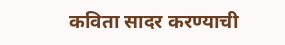कविता सादर करण्याची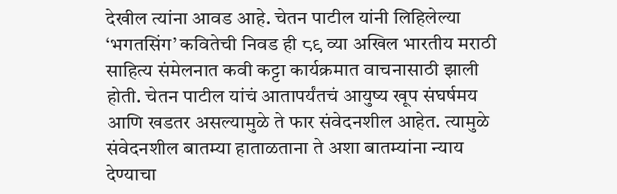देखील त्यांना आवड आहे. चेतन पाटील यांनी लिहिलेल्या ‘भगतसिंग’ कवितेची निवड ही ८९ व्या अखिल भारतीय मराठी साहित्य संमेलनात कवी कट्टा कार्यक्रमात वाचनासाठी झाली होती. चेतन पाटील यांचं आतापर्यंतचं आयुष्य खूप संघर्षमय आणि खडतर असल्यामुळे ते फार संवेदनशील आहेत. त्यामुळे संवेदनशील बातम्या हाताळताना ते अशा बातम्यांना न्याय देण्याचा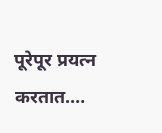पूरेपूर प्रयत्न करतात.…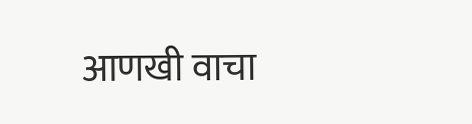आणखी वाचा